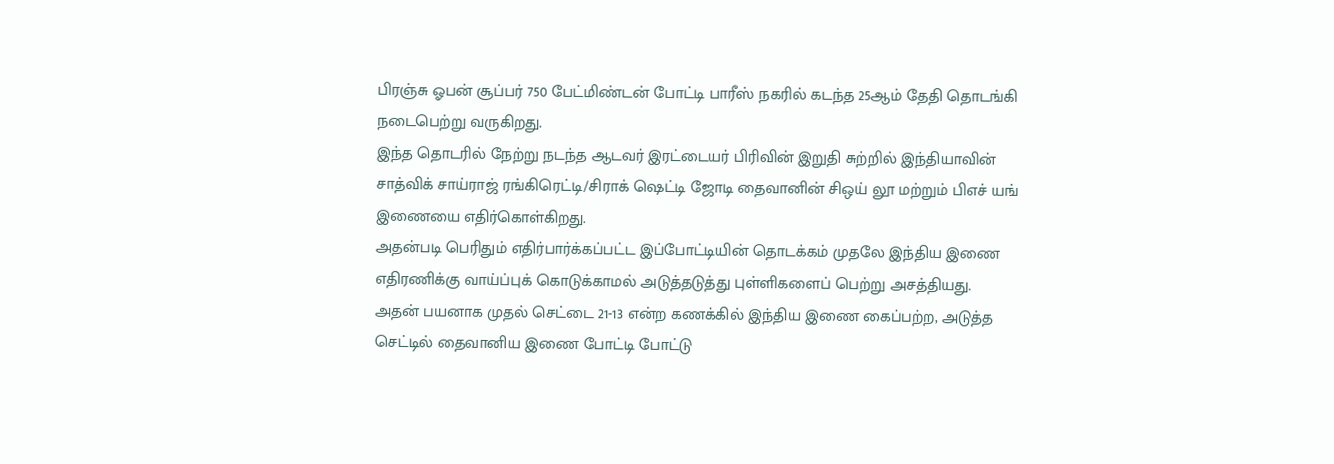பிரஞ்சு ஓபன் சூப்பர் 750 பேட்மிண்டன் போட்டி பாரீஸ் நகரில் கடந்த 25ஆம் தேதி தொடங்கி நடைபெற்று வருகிறது.
இந்த தொடரில் நேற்று நடந்த ஆடவர் இரட்டையர் பிரிவின் இறுதி சுற்றில் இந்தியாவின் சாத்விக் சாய்ராஜ் ரங்கிரெட்டி/சிராக் ஷெட்டி ஜோடி தைவானின் சிஒய் லூ மற்றும் பிஎச் யங் இணையை எதிர்கொள்கிறது.
அதன்படி பெரிதும் எதிர்பார்க்கப்பட்ட இப்போட்டியின் தொடக்கம் முதலே இந்திய இணை எதிரணிக்கு வாய்ப்புக் கொடுக்காமல் அடுத்தடுத்து புள்ளிகளைப் பெற்று அசத்தியது.
அதன் பயனாக முதல் செட்டை 21-13 என்ற கணக்கில் இந்திய இணை கைப்பற்ற, அடுத்த செட்டில் தைவானிய இணை போட்டி போட்டு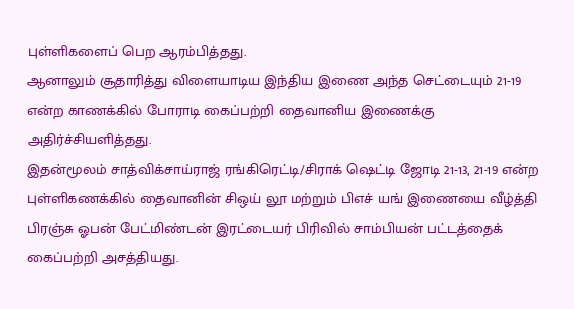புள்ளிகளைப் பெற ஆரம்பித்தது.
ஆனாலும் சூதாரித்து விளையாடிய இந்திய இணை அந்த செட்டையும் 21-19 என்ற காணக்கில் போராடி கைப்பற்றி தைவானிய இணைக்கு அதிர்ச்சியளித்தது.
இதன்மூலம் சாத்விக்சாய்ராஜ் ரங்கிரெட்டி/சிராக் ஷெட்டி ஜோடி 21-13, 21-19 என்ற புள்ளிகணக்கில் தைவானின் சிஒய் லூ மற்றும் பிஎச் யங் இணையை வீழ்த்தி பிரஞ்சு ஓபன் பேட்மிண்டன் இரட்டையர் பிரிவில் சாம்பியன் பட்டத்தைக் கைப்பற்றி அசத்தியது.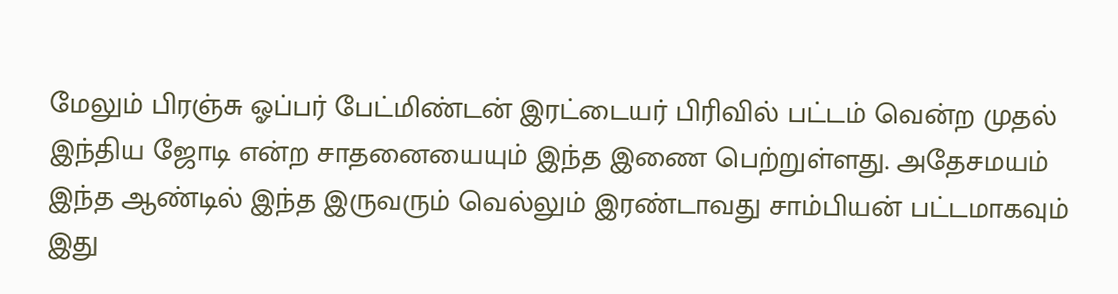மேலும் பிரஞ்சு ஓப்பர் பேட்மிண்டன் இரட்டையர் பிரிவில் பட்டம் வென்ற முதல் இந்திய ஜோடி என்ற சாதனையையும் இந்த இணை பெற்றுள்ளது. அதேசமயம் இந்த ஆண்டில் இந்த இருவரும் வெல்லும் இரண்டாவது சாம்பியன் பட்டமாகவும் இது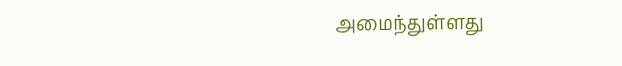அமைந்துள்ளது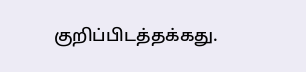குறிப்பிடத்தக்கது.